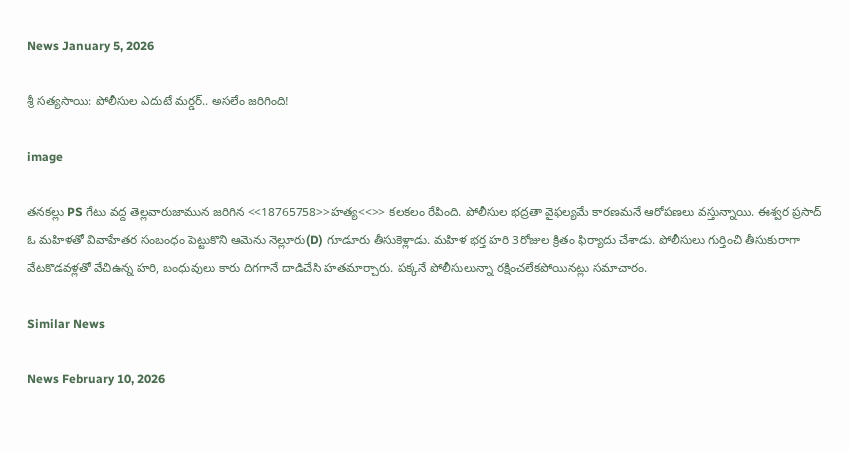News January 5, 2026

శ్రీ సత్యసాయి: పోలీసుల ఎదుటే మర్డర్.. అసలేం జరిగింది!

image

తనకల్లు PS గేటు వద్ద తెల్లవారుజామున జరిగిన <<18765758>>హత్య<<>> కలకలం రేపింది. పోలీసుల భద్రతా వైఫల్యమే కారణమనే ఆరోపణలు వస్తున్నాయి. ఈశ్వర ప్రసాద్ ఓ మహిళతో వివాహేతర సంబంధం పెట్టుకొని ఆమెను నెల్లూరు(D) గూడూరు తీసుకెళ్లాడు. మహిళ భర్త హరి 3రోజుల క్రితం ఫిర్యాదు చేశాడు. పోలీసులు గుర్తించి తీసుకురాగా వేటకొడవళ్లతో వేచిఉన్న హరి, బంధువులు కారు దిగగానే దాడిచేసి హతమార్చారు. పక్కనే పోలీసులున్నా రక్షించలేకపోయినట్లు సమాచారం.

Similar News

News February 10, 2026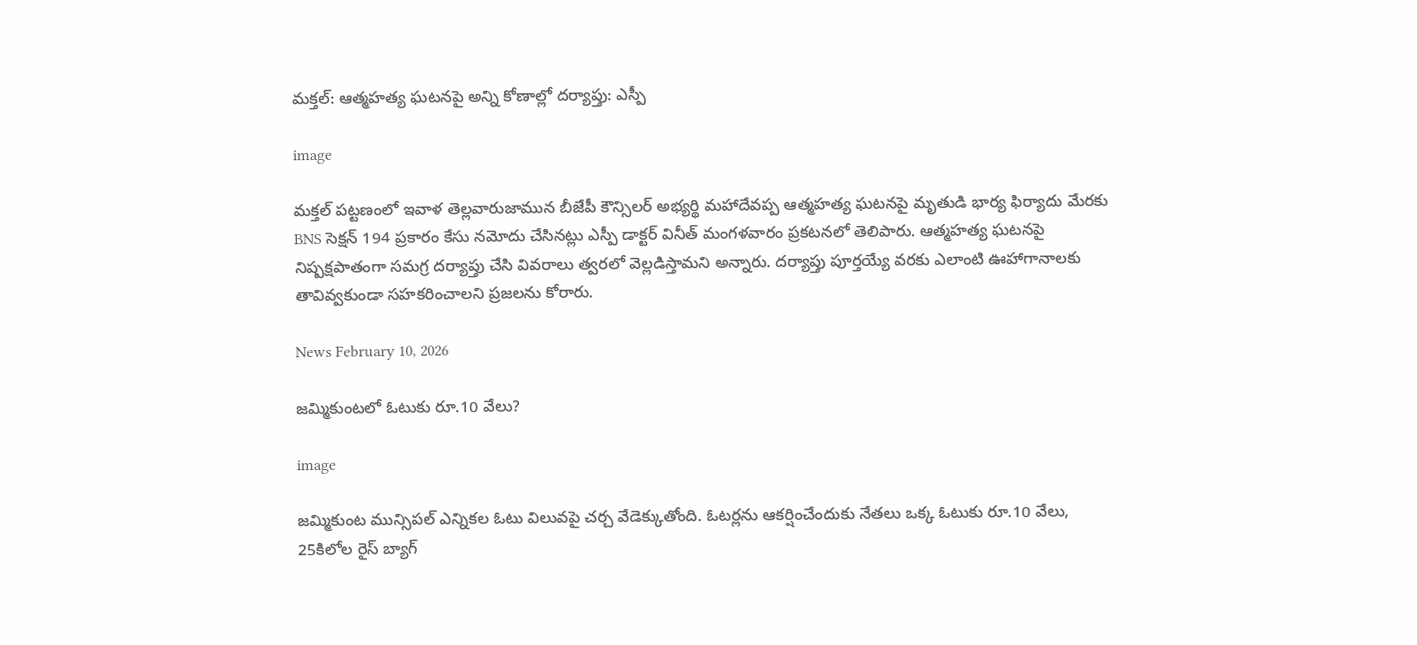మక్తల్: ఆత్మహత్య ఘటనపై అన్ని కోణాల్లో దర్యాప్తు: ఎస్పీ

image

మక్తల్ పట్టణంలో ఇవాళ తెల్లవారుజామున బీజేపీ కౌన్సిలర్ అభ్యర్థి మహాదేవప్ప ఆత్మహత్య ఘటనపై మృతుడి భార్య ఫిర్యాదు మేరకు BNS సెక్షన్ 194 ప్రకారం కేసు నమోదు చేసినట్లు ఎస్పీ డాక్టర్ వినీత్ మంగళవారం ప్రకటనలో తెలిపారు. ఆత్మహత్య ఘటనపై నిష్పక్షపాతంగా సమగ్ర దర్యాప్తు చేసి వివరాలు త్వరలో వెల్లడిస్తామని అన్నారు. దర్యాప్తు పూర్తయ్యే వరకు ఎలాంటి ఊహాగానాలకు తావివ్వకుండా సహకరించాలని ప్రజలను కోరారు.

News February 10, 2026

జమ్మికుంటలో ఓటుకు రూ.10 వేలు?

image

జమ్మికుంట మున్సిపల్ ఎన్నికల ఓటు విలువపై చర్చ వేడెక్కుతోంది. ఓటర్లను ఆకర్షించేందుకు నేతలు ఒక్క ఓటుకు రూ.10 వేలు, 25కిలోల రైస్ బ్యాగ్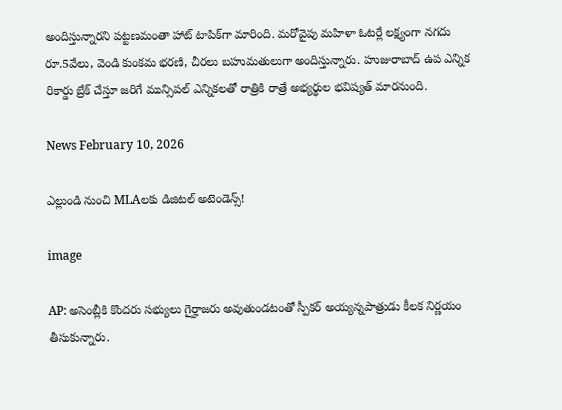అందిస్తున్నారని పట్టణమంతా హాట్ టాపిక్‌గా మారింది. మరోవైపు మహిళా ఓటర్లే లక్ష్యంగా నగదు రూ.5వేలు, వెండి కుంకమ భరణి, చీరలు బహుమతులుగా అందిస్తున్నారు. హుజురాబాద్ ఉప ఎన్నిక రికార్డు బ్రేక్ చేస్తూ జరిగే మున్సిపల్ ఎన్నికలతో రాత్రికి రాత్రే అభ్యర్థుల భవిష్యత్ మారనుంది.

News February 10, 2026

ఎల్లుండి నుంచి MLAలకు డిజిటల్ అటెండెన్స్!

image

AP: అసెంబ్లీకి కొందరు సభ్యులు గైర్హాజరు అవుతుండటంతో స్పీకర్ అయ్యన్నపాత్రుడు కీలక నిర్ణయం తీసుకున్నారు.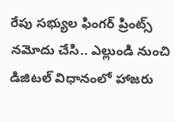రేపు సభ్యుల ఫింగర్ ప్రింట్స్ నమోదు చేసి.. ఎల్లుండి నుంచి డిజిటల్ విధానంలో హాజరు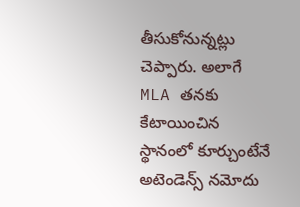తీసుకోనున్నట్లు చెప్పారు. అలాగే MLA తనకు కేటాయించిన స్థానంలో కూర్చుంటేనే అటెండెన్స్ నమోదు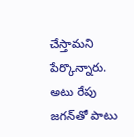చేస్తామని పేర్కొన్నారు. అటు రేపు జగన్‌తో పాటు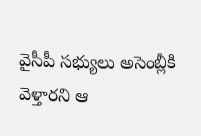వైసీపీ సభ్యులు అసెంబ్లీకి వెళ్తారని ఆ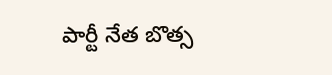పార్టీ నేత బొత్స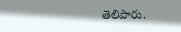తెలిపారు.